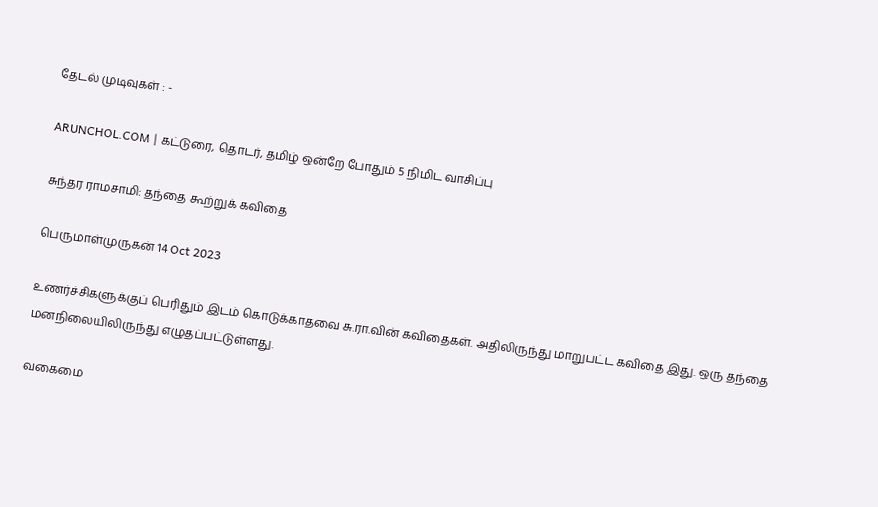தேடல் முடிவுகள் : -

ARUNCHOL.COM | கட்டுரை, தொடர், தமிழ் ஒன்றே போதும் 5 நிமிட வாசிப்பு

சுந்தர ராமசாமி: தந்தை கூற்றுக் கவிதை

பெருமாள்முருகன் 14 Oct 2023

உணர்ச்சிகளுக்குப் பெரிதும் இடம் கொடுக்காதவை சு.ரா.வின் கவிதைகள். அதிலிருந்து மாறுபட்ட கவிதை இது. ஒரு தந்தை மனநிலையிலிருந்து எழுதப்பட்டுள்ளது.

வகைமை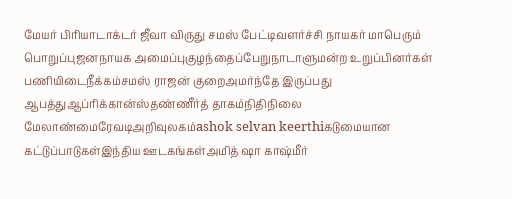மேயர் பிரியாடாக்டர் ஜீவா விருது சமஸ் பேட்டிவளர்ச்சி நாயகர் மாபெரும் பொறுப்புஜனநாயக அமைப்புகுழந்தைப்பேறுநாடாளுமன்ற உறுப்பினர்கள் பணியிடைநீக்கம்சமஸ் ராஜன் குறைஅமர்ந்தே இருப்பது ஆபத்துஆப்ரிக்கான்ஸ்தண்ணீர்த் தாகம்நிதிநிலை மேலாண்மைரேவடிஅறிவுலகம்ashok selvan keerthiகடுமையான கட்டுப்பாடுகள்இந்திய ஊடகங்கள்அமித் ஷா காஷ்மீர்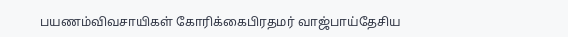பயணம்விவசாயிகள் கோரிக்கைபிரதமர் வாஜ்பாய்தேசிய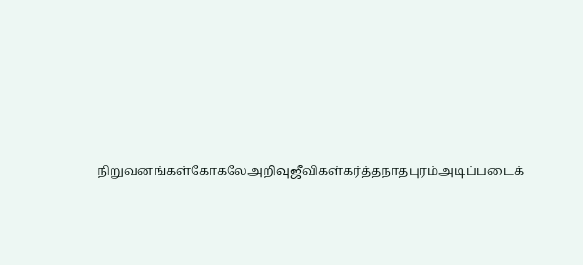நிறுவனங்கள்கோகலேஅறிவுஜீவிகள்கர்த்தநாதபுரம்அடிப்படைக்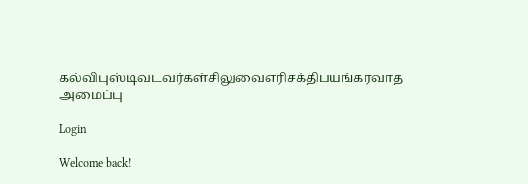கல்விபுஸ்டிவடவர்கள்சிலுவைஎரிசக்திபயங்கரவாத அமைப்பு

Login

Welcome back!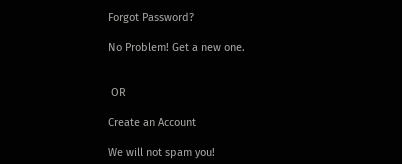Forgot Password?

No Problem! Get a new one.


 OR

Create an Account

We will not spam you!